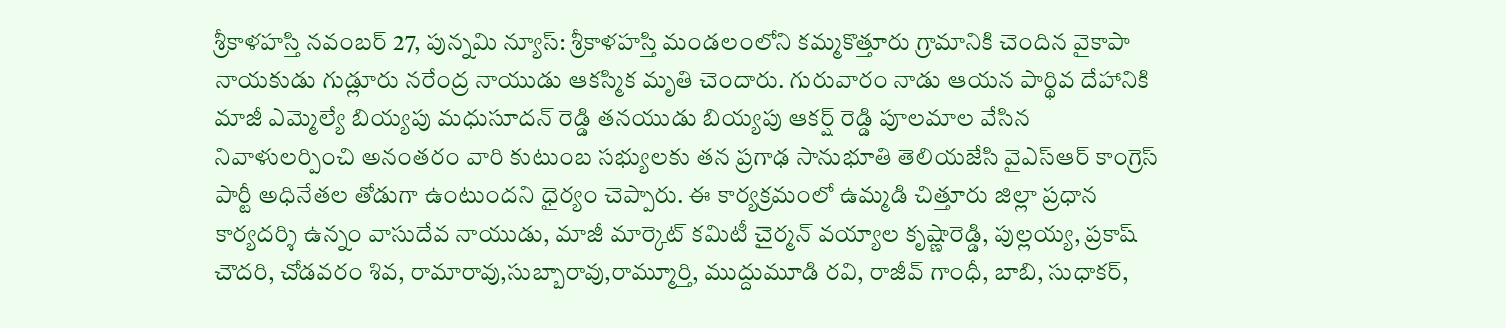శ్రీకాళహస్తి నవంబర్ 27, పున్నమి న్యూస్: శ్రీకాళహస్తి మండలంలోని కమ్మకొత్తూరు గ్రామానికి చెందిన వైకాపా నాయకుడు గుడ్లూరు నరేంద్ర నాయుడు ఆకస్మిక మృతి చెందారు. గురువారం నాడు ఆయన పార్థివ దేహానికి మాజీ ఎమ్మెల్యే బియ్యపు మధుసూదన్ రెడ్డి తనయుడు బియ్యపు ఆకర్ష్ రెడ్డి పూలమాల వేసిన నివాళులర్పించి అనంతరం వారి కుటుంబ సభ్యులకు తన ప్రగాఢ సానుభూతి తెలియజేసి వైఎస్ఆర్ కాంగ్రెస్ పార్టీ అధినేతల తోడుగా ఉంటుందని ధైర్యం చెప్పారు. ఈ కార్యక్రమంలో ఉమ్మడి చిత్తూరు జిల్లా ప్రధాన కార్యదర్శి ఉన్నం వాసుదేవ నాయుడు, మాజీ మార్కెట్ కమిటీ చైర్మన్ వయ్యాల కృష్ణారెడ్డి, పుల్లయ్య, ప్రకాష్ చౌదరి, చోడవరం శివ, రామారావు,సుబ్బారావు,రామ్మూర్తి, ముద్దుమూడి రవి, రాజీవ్ గాంధీ, బాబి, సుధాకర్,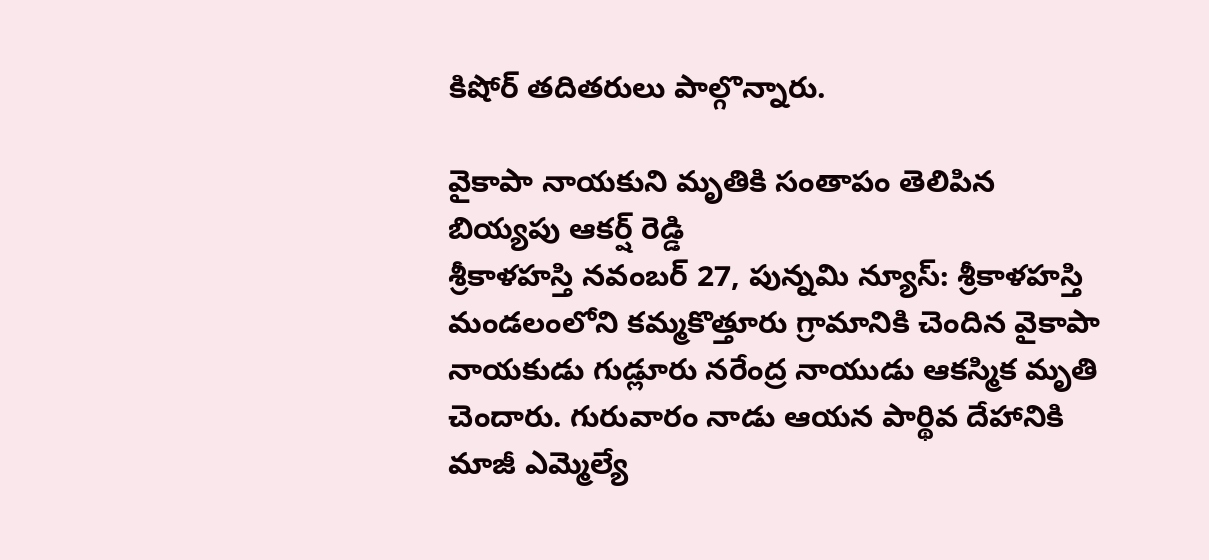కిషోర్ తదితరులు పాల్గొన్నారు.

వైకాపా నాయకుని మృతికి సంతాపం తెలిపిన బియ్యపు ఆకర్ష్ రెడ్డి
శ్రీకాళహస్తి నవంబర్ 27, పున్నమి న్యూస్: శ్రీకాళహస్తి మండలంలోని కమ్మకొత్తూరు గ్రామానికి చెందిన వైకాపా నాయకుడు గుడ్లూరు నరేంద్ర నాయుడు ఆకస్మిక మృతి చెందారు. గురువారం నాడు ఆయన పార్థివ దేహానికి మాజీ ఎమ్మెల్యే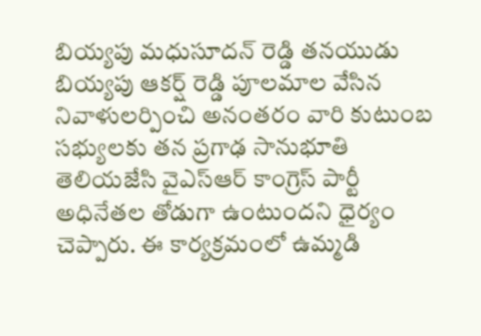బియ్యపు మధుసూదన్ రెడ్డి తనయుడు బియ్యపు ఆకర్ష్ రెడ్డి పూలమాల వేసిన నివాళులర్పించి అనంతరం వారి కుటుంబ సభ్యులకు తన ప్రగాఢ సానుభూతి తెలియజేసి వైఎస్ఆర్ కాంగ్రెస్ పార్టీ అధినేతల తోడుగా ఉంటుందని ధైర్యం చెప్పారు. ఈ కార్యక్రమంలో ఉమ్మడి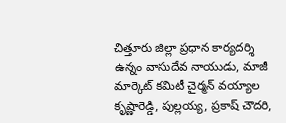చిత్తూరు జిల్లా ప్రధాన కార్యదర్శి ఉన్నం వాసుదేవ నాయుడు, మాజీ మార్కెట్ కమిటీ చైర్మన్ వయ్యాల కృష్ణారెడ్డి, పుల్లయ్య, ప్రకాష్ చౌదరి,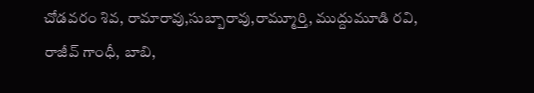చోడవరం శివ, రామారావు,సుబ్బారావు,రామ్మూర్తి, ముద్దుమూడి రవి, రాజీవ్ గాంధీ, బాబి,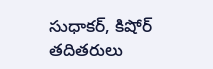సుధాకర్, కిషోర్ తదితరులు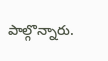పాల్గొన్నారు.